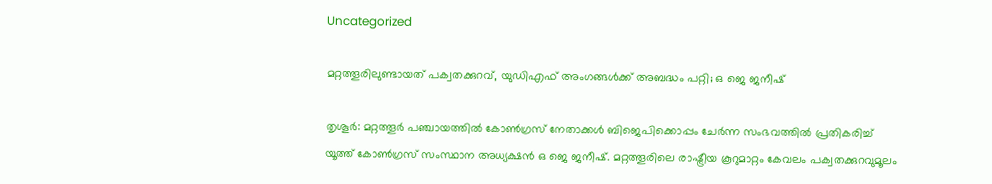Uncategorized

മറ്റത്തൂരിലുണ്ടായത് പക്വതക്കുറവ്, യുഡിഎഫ് അംഗങ്ങൾക്ക് അബദ്ധം പറ്റി; ഒ ജെ ജനീഷ്

തൃശൂർ: മറ്റത്തൂർ പഞ്ചായത്തിൽ കോൺഗ്രസ് നേതാക്കൾ ബിജെപിക്കൊപ്പം ചേർന്ന സംഭവത്തിൽ പ്രതികരിച്ച് യൂത്ത് കോൺഗ്രസ് സംസ്ഥാന അധ്യക്ഷൻ ഒ ജെ ജനീഷ്. മറ്റത്തൂരിലെ രാഷ്ട്രീയ കൂറുമാറ്റം കേവലം പക്വതക്കുറവുമൂലം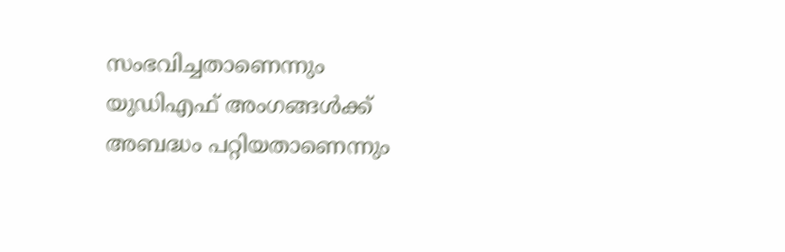സംഭവിച്ചതാണെന്നും യുഡിഎഫ് അംഗങ്ങൾക്ക് അബദ്ധം പറ്റിയതാണെന്നും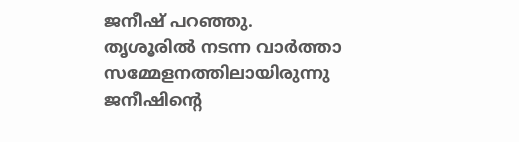ജനീഷ് പറഞ്ഞു. തൃശൂരിൽ നടന്ന വാർത്താ സമ്മേളനത്തിലായിരുന്നു ജനീഷിന്റെ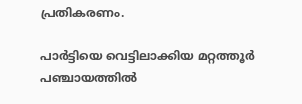പ്രതികരണം.

പാർട്ടിയെ വെട്ടിലാക്കിയ മറ്റത്തൂർ പഞ്ചായത്തിൽ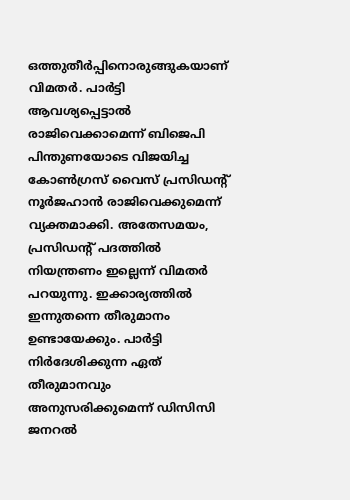ഒത്തുതീർപ്പിനൊരുങ്ങുകയാണ് വിമതർ. പാർട്ടി ആവശ്യപ്പെട്ടാൽ രാജിവെക്കാമെന്ന് ബിജെപി പിന്തുണയോടെ വിജയിച്ച കോൺഗ്രസ് വൈസ് പ്രസിഡന്റ് നൂർജഹാൻ രാജിവെക്കുമെന്ന് വ്യക്തമാക്കി. അതേസമയം, പ്രസിഡന്റ് പദത്തില്‍ നിയന്ത്രണം ഇല്ലെന്ന് വിമതര്‍ പറയുന്നു. ഇക്കാര്യത്തില്‍ ഇന്നുതന്നെ തീരുമാനം ഉണ്ടായേക്കും. പാര്‍ട്ടി നിര്‍ദേശിക്കുന്ന ഏത് തീരുമാനവും അനുസരിക്കുമെന്ന് ഡിസിസി ജനറല്‍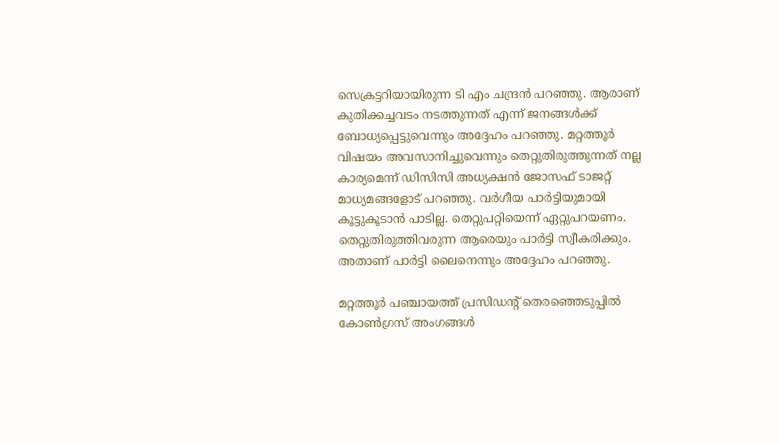സെക്രട്ടറിയായിരുന്ന ടി എം ചന്ദ്രന്‍ പറഞ്ഞു. ആരാണ് കുതിക്കച്ചവടം നടത്തുന്നത് എന്ന് ജനങ്ങള്‍ക്ക് ബോധ്യപ്പെട്ടുവെന്നും അദ്ദേഹം പറഞ്ഞു. മറ്റത്തൂർ വിഷയം അവസാനിച്ചുവെന്നും തെറ്റുതിരുത്തുന്നത് നല്ല കാര്യമെന്ന് ഡിസിസി അധ്യക്ഷന്‍ ജോസഫ് ടാജറ്റ് മാധ്യമങ്ങളോട് പറഞ്ഞു. വര്‍ഗീയ പാര്‍ട്ടിയുമായി കൂട്ടുകൂടാന്‍ പാടില്ല. തെറ്റുപറ്റിയെന്ന് ഏറ്റുപറയണം. തെറ്റുതിരുത്തിവരുന്ന ആരെയും പാര്‍ട്ടി സ്വീകരിക്കും. അതാണ് പാര്‍ട്ടി ലൈനെന്നും അദ്ദേഹം പറഞ്ഞു.

മറ്റത്തൂര്‍ പഞ്ചായത്ത് പ്രസിഡന്റ് തെരഞ്ഞെടുപ്പില്‍ കോണ്‍ഗ്രസ് അംഗങ്ങള്‍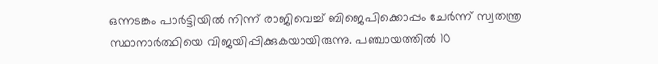ഒന്നടങ്കം പാര്‍ട്ടിയില്‍ നിന്ന് രാജിവെച്ച് ബിജെപിക്കൊപ്പം ചേര്‍ന്ന് സ്വതന്ത്ര സ്ഥാനാര്‍ത്ഥിയെ വിജയിപ്പിക്കുകയായിരുന്നു. പഞ്ചായത്തില്‍ 10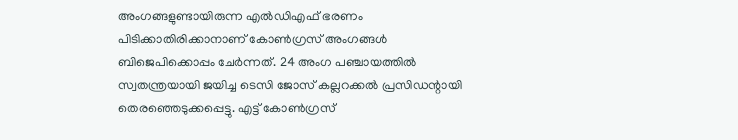അംഗങ്ങളുണ്ടായിരുന്ന എല്‍ഡിഎഫ് ഭരണം പിടിക്കാതിരിക്കാനാണ് കോണ്‍ഗ്രസ് അംഗങ്ങള്‍ ബിജെപിക്കൊപ്പം ചേര്‍ന്നത്. 24 അംഗ പഞ്ചായത്തില്‍ സ്വതന്ത്രയായി ജയിച്ച ടെസി ജോസ് കല്ലറക്കല്‍ പ്രസിഡന്റായി തെരഞ്ഞെടുക്കപ്പെട്ടു. എട്ട് കോണ്‍ഗ്രസ്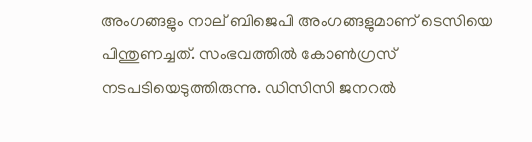അംഗങ്ങളും നാല് ബിജെപി അംഗങ്ങളുമാണ് ടെസിയെ പിന്തുണച്ചത്. സംഭവത്തില്‍ കോണ്‍ഗ്രസ് നടപടിയെടുത്തിരുന്നു. ഡിസിസി ജനറല്‍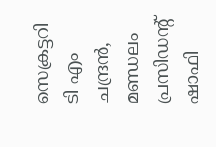സെക്രട്ടറി ടി എം ചന്ദ്രന്‍, മണ്ഡലം പ്രസിഡന്റ് ഷാഫി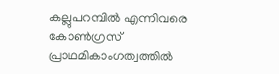കല്ലുപറമ്പില്‍ എന്നിവരെ കോണ്‍ഗ്രസ് പ്രാഥമികാംഗത്വത്തില്‍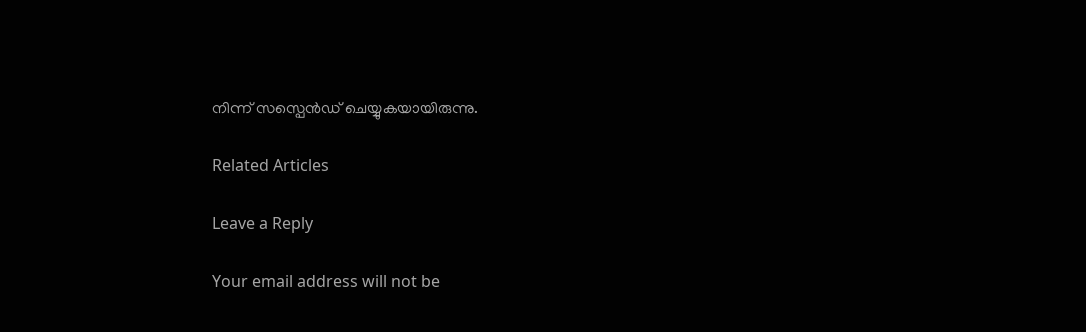നിന്ന് സസ്പെന്‍ഡ് ചെയ്യുകയായിരുന്നു.

Related Articles

Leave a Reply

Your email address will not be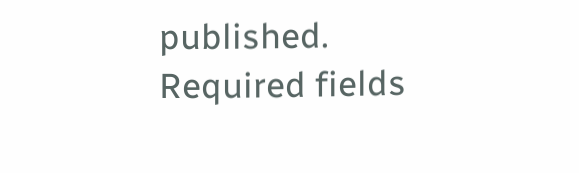published. Required fields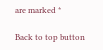are marked *

Back to top button